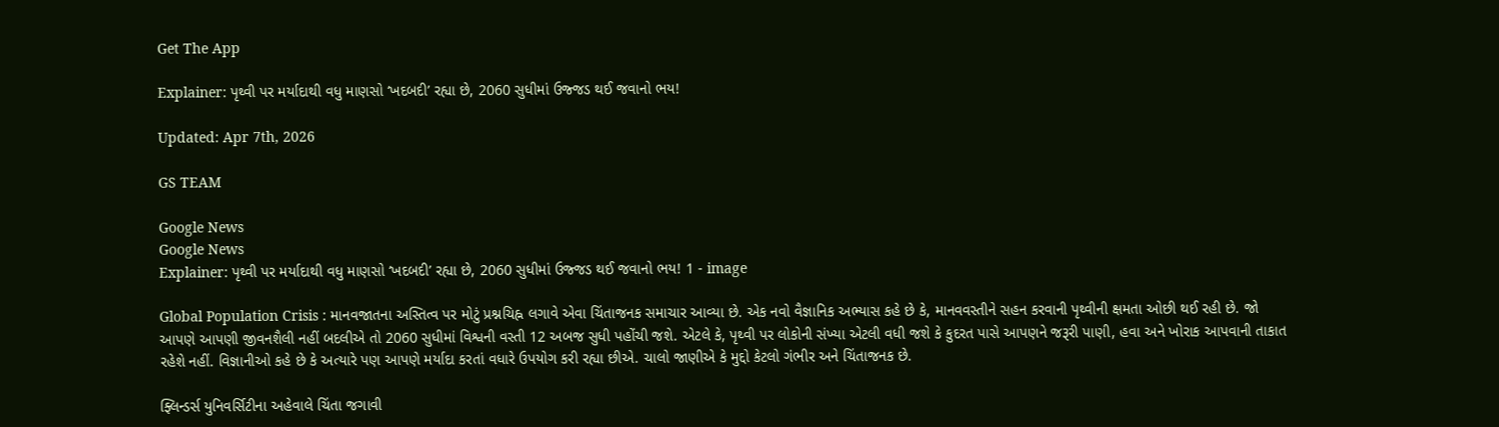Get The App

Explainer: પૃથ્વી પર મર્યાદાથી વધુ માણસો ‘ખદબદી’ રહ્યા છે, 2060 સુધીમાં ઉજ્જડ થઈ જવાનો ભય!

Updated: Apr 7th, 2026

GS TEAM

Google News
Google News
Explainer: પૃથ્વી પર મર્યાદાથી વધુ માણસો ‘ખદબદી’ રહ્યા છે, 2060 સુધીમાં ઉજ્જડ થઈ જવાનો ભય! 1 - image

Global Population Crisis : માનવજાતના અસ્તિત્વ પર મોટું પ્રશ્નચિહ્ન લગાવે એવા ચિંતાજનક સમાચાર આવ્યા છે. એક નવો વૈજ્ઞાનિક અભ્યાસ કહે છે કે, માનવવસ્તીને સહન કરવાની પૃથ્વીની ક્ષમતા ઓછી થઈ રહી છે. જો આપણે આપણી જીવનશૈલી નહીં બદલીએ તો 2060 સુધીમાં વિશ્વની વસ્તી 12 અબજ સુધી પહોંચી જશે. એટલે કે, પૃથ્વી પર લોકોની સંખ્યા એટલી વધી જશે કે કુદરત પાસે આપણને જરૂરી પાણી, હવા અને ખોરાક આપવાની તાકાત રહેશે નહીં. વિજ્ઞાનીઓ કહે છે કે અત્યારે પણ આપણે મર્યાદા કરતાં વધારે ઉપયોગ કરી રહ્યા છીએ. ચાલો જાણીએ કે મુદ્દો કેટલો ગંભીર અને ચિંતાજનક છે.

ફ્લિન્ડર્સ યુનિવર્સિટીના અહેવાલે ચિંતા જગાવી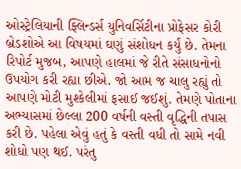ઓસ્ટ્રેલિયાની ફ્લિન્ડર્સ યુનિવર્સિટીના પ્રોફેસર કોરી બ્રેડશોએ આ વિષયમાં ઘણું સંશોધન કર્યું છે. તેમના રિપોર્ટ મુજબ, આપણે હાલમાં જે રીતે સંસાધનોનો ઉપયોગ કરી રહ્યા છીએ. જો આમ જ ચાલુ રહ્યું તો આપણે મોટી મુશ્કેલીમાં ફસાઈ જઈશું. તેમણે પોતાના અભ્યાસમાં છેલ્લા 200 વર્ષની વસ્તી વૃદ્ધિની તપાસ કરી છે. પહેલા એવું હતું કે વસ્તી વધી તો સામે નવી શોધો પણ થઈ. પરંતુ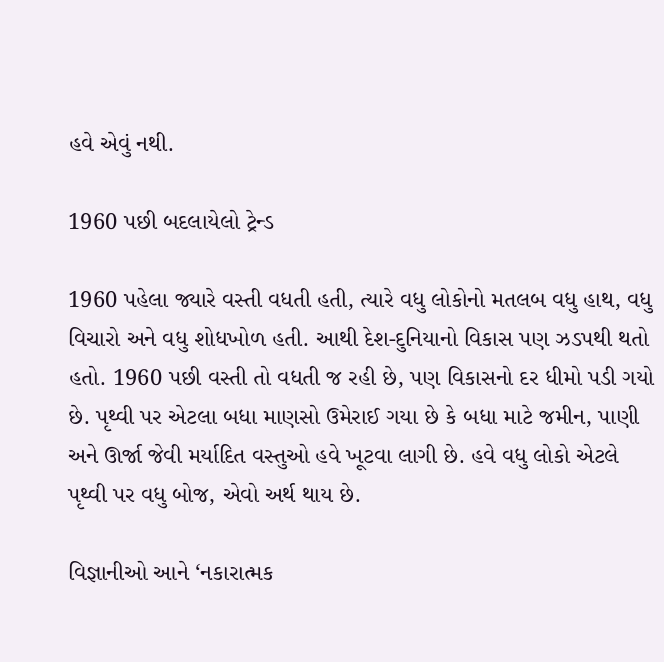હવે એવું નથી.

1960 પછી બદલાયેલો ટ્રેન્ડ

1960 પહેલા જ્યારે વસ્તી વધતી હતી, ત્યારે વધુ લોકોનો મતલબ વધુ હાથ, વધુ વિચારો અને વધુ શોધખોળ હતી. આથી દેશ-દુનિયાનો વિકાસ પણ ઝડપથી થતો હતો. 1960 પછી વસ્તી તો વધતી જ રહી છે, પણ વિકાસનો દર ધીમો પડી ગયો છે. પૃથ્વી પર એટલા બધા માણસો ઉમેરાઈ ગયા છે કે બધા માટે જમીન, પાણી અને ઊર્જા જેવી મર્યાદિત વસ્તુઓ હવે ખૂટવા લાગી છે. હવે વધુ લોકો એટલે પૃથ્વી પર વધુ બોજ, એવો અર્થ થાય છે.

વિજ્ઞાનીઓ આને ‘નકારાત્મક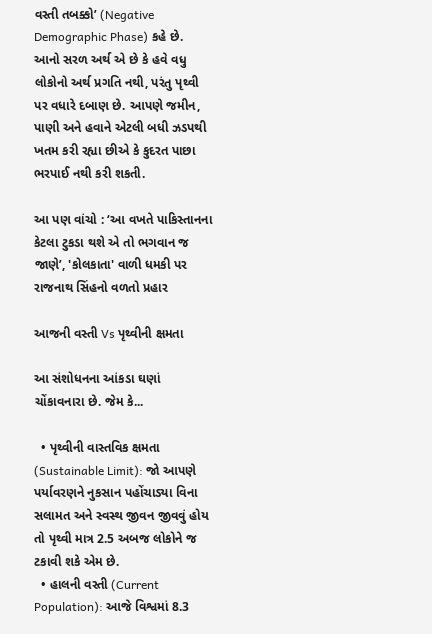વસ્તી તબક્કો’ (Negative Demographic Phase) કહે છે. આનો સરળ અર્થ એ છે કે હવે વધુ લોકોનો અર્થ પ્રગતિ નથી, પરંતુ પૃથ્વી પર વધારે દબાણ છે. આપણે જમીન, પાણી અને હવાને એટલી બધી ઝડપથી ખતમ કરી રહ્યા છીએ કે કુદરત પાછા ભરપાઈ નથી કરી શકતી.

આ પણ વાંચો : ‘આ વખતે પાકિસ્તાનના કેટલા ટુકડા થશે એ તો ભગવાન જ જાણે’, 'કોલકાતા' વાળી ધમકી પર રાજનાથ સિંહનો વળતો પ્રહાર

આજની વસ્તી Vs પૃથ્વીની ક્ષમતા

આ સંશોધનના આંકડા ઘણાં ચોંકાવનારા છે. જેમ કે...

  • પૃથ્વીની વાસ્તવિક ક્ષમતા (Sustainable Limit): જો આપણે પર્યાવરણને નુકસાન પહોંચાડ્યા વિના સલામત અને સ્વસ્થ જીવન જીવવું હોય તો પૃથ્વી માત્ર 2.5 અબજ લોકોને જ ટકાવી શકે એમ છે.
  • હાલની વસ્તી (Current Population): આજે વિશ્વમાં 8.3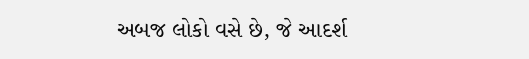અબજ લોકો વસે છે, જે આદર્શ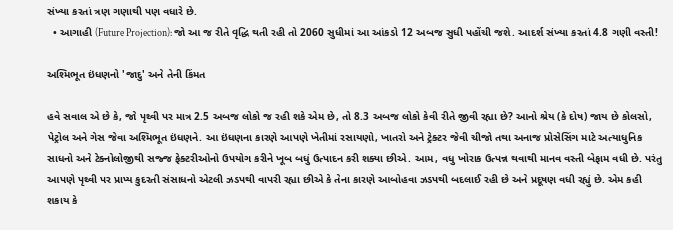સંખ્યા કરતાં ત્રણ ગણાથી પણ વધારે છે.
  • આગાહી (Future Projection): જો આ જ રીતે વૃદ્ધિ થતી રહી તો 2060 સુધીમાં આ આંકડો 12 અબજ સુધી પહોંચી જશે. આદર્શ સંખ્યા કરતાં 4.8 ગણી વસ્તી!

અશ્મિભૂત ઇંધણનો 'જાદુ' અને તેની કિંમત

હવે સવાલ એ છે કે, જો પૃથ્વી પર માત્ર 2.5 અબજ લોકો જ રહી શકે એમ છે, તો 8.3 અબજ લોકો કેવી રીતે જીવી રહ્યા છે? આનો શ્રેય (કે દોષ) જાય છે કોલસો, પેટ્રોલ અને ગેસ જેવા અશ્મિભૂત ઇંધણને. આ ઇંધણના કારણે આપણે ખેતીમાં રસાયણો, ખાતરો અને ટ્રેક્ટર જેવી ચીજો તથા અનાજ પ્રોસેસિંગ માટે અત્યાધુનિક સાધનો અને ટેક્નોલોજીથી સજ્જ ફેક્ટરીઓનો ઉપયોગ કરીને ખૂબ બધું ઉત્પાદન કરી શક્યા છીએ. આમ, વધુ ખોરાક ઉત્પન્ન થવાથી માનવ વસ્તી બેફામ વધી છે. પરંતુ આપણે પૃથ્વી પર પ્રાપ્ય કુદરતી સંસાધનો એટલી ઝડપથી વાપરી રહ્યા છીએ કે તેના કારણે આબોહવા ઝડપથી બદલાઈ રહી છે અને પ્રદૂષણ વધી રહ્યું છે. એમ કહી શકાય કે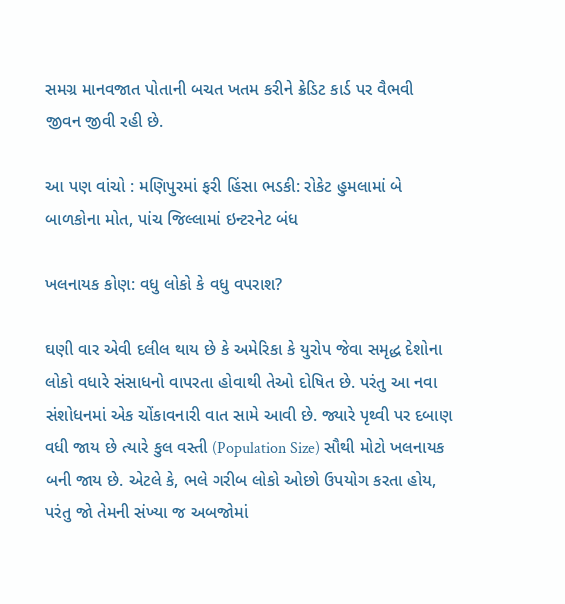સમગ્ર માનવજાત પોતાની બચત ખતમ કરીને ક્રેડિટ કાર્ડ પર વૈભવી જીવન જીવી રહી છે.

આ પણ વાંચો : મણિપુરમાં ફરી હિંસા ભડકી: રોકેટ હુમલામાં બે બાળકોના મોત, પાંચ જિલ્લામાં ઇન્ટરનેટ બંધ

ખલનાયક કોણ: વધુ લોકો કે વધુ વપરાશ?

ઘણી વાર એવી દલીલ થાય છે કે અમેરિકા કે યુરોપ જેવા સમૃદ્ધ દેશોના લોકો વધારે સંસાધનો વાપરતા હોવાથી તેઓ દોષિત છે. પરંતુ આ નવા સંશોધનમાં એક ચોંકાવનારી વાત સામે આવી છે. જ્યારે પૃથ્વી પર દબાણ વધી જાય છે ત્યારે કુલ વસ્તી (Population Size) સૌથી મોટો ખલનાયક બની જાય છે. એટલે કે, ભલે ગરીબ લોકો ઓછો ઉપયોગ કરતા હોય, પરંતુ જો તેમની સંખ્યા જ અબજોમાં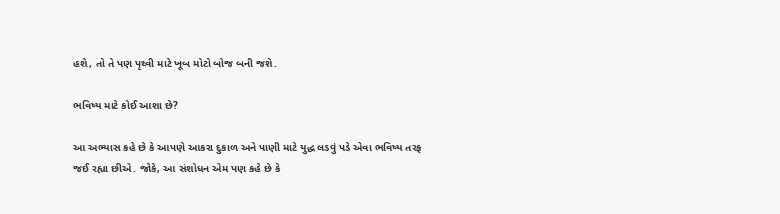હશે, તો તે પણ પૃથ્વી માટે ખૂબ મોટો બોજ બની જશે.

ભવિષ્ય માટે કોઈ આશા છે?

આ અભ્યાસ કહે છે કે આપણે આકરા દુકાળ અને પાણી માટે યુદ્ધ લડવું પડે એવા ભવિષ્ય તરફ જઈ રહ્યા છીએ. જોકે, આ સંશોધન એમ પણ કહે છે કે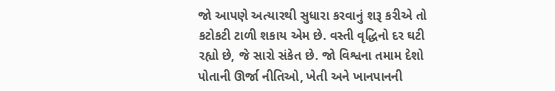જો આપણે અત્યારથી સુધારા કરવાનું શરૂ કરીએ તો કટોકટી ટાળી શકાય એમ છે. વસ્તી વૃદ્ધિનો દર ઘટી રહ્યો છે, જે સારો સંકેત છે. જો વિશ્વના તમામ દેશો પોતાની ઊર્જા નીતિઓ, ખેતી અને ખાનપાનની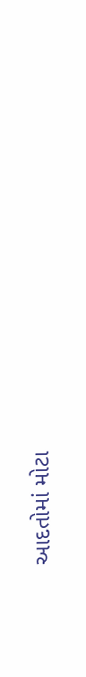આદતોમાં મોટા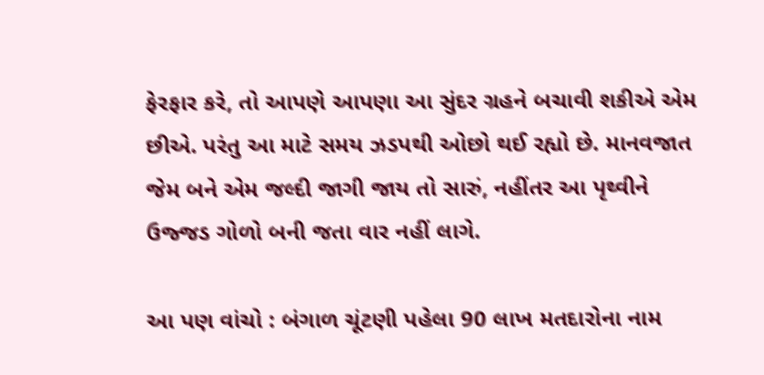ફેરફાર કરે, તો આપણે આપણા આ સુંદર ગ્રહને બચાવી શકીએ એમ છીએ. પરંતુ આ માટે સમય ઝડપથી ઓછો થઈ રહ્યો છે. માનવજાત જેમ બને એમ જલ્દી જાગી જાય તો સારું, નહીંતર આ પૃથ્વીને ઉજ્જડ ગોળો બની જતા વાર નહીં લાગે.

આ પણ વાંચો : બંગાળ ચૂંટણી પહેલા 90 લાખ મતદારોના નામ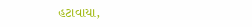હટાવાયા,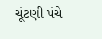ચૂંટણી પંચે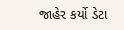જાહેર કર્યો ડેટા